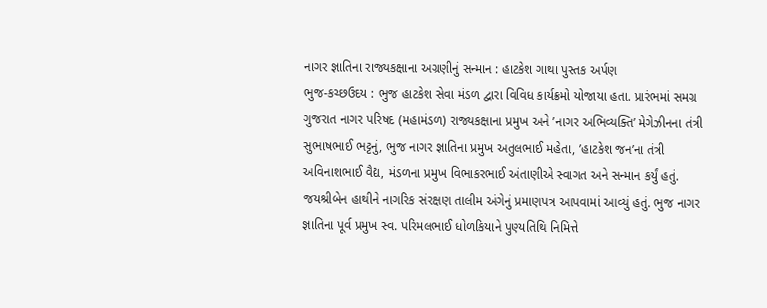નાગર જ્ઞાતિના રાજ્યકક્ષાના અગ્રણીનું સન્માન : હાટકેશ ગાથા પુસ્તક અર્પણ
ભુજ-કચ્છઉદય : ભુજ હાટકેશ સેવા મંડળ દ્વારા વિવિધ કાર્યક્રમો યોજાયા હતા. પ્રારંભમાં સમગ્ર ગુજરાત નાગર પરિષદ (મહામંડળ) રાજ્યકક્ષાના પ્રમુખ અને ’નાગર અભિવ્યક્તિ’ મેગેઝીનના તંત્રી સુભાષભાઈ ભટ્ટનું, ભુજ નાગર જ્ઞાતિના પ્રમુખ અતુલભાઈ મહેતા, ’હાટકેશ જન’ના તંત્રી અવિનાશભાઈ વૈદ્ય, મંડળના પ્રમુખ વિભાકરભાઈ અંતાણીએ સ્વાગત અને સન્માન કર્યું હતું. જયશ્રીબેન હાથીને નાગરિક સંરક્ષણ તાલીમ અંગેનું પ્રમાણપત્ર આપવામાં આવ્યું હતું. ભુજ નાગર જ્ઞાતિના પૂર્વ પ્રમુખ સ્વ. પરિમલભાઈ ધોળકિયાને પુણ્યતિથિ નિમિત્તે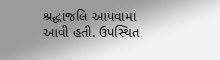શ્રદ્ધાંજલિ આપવામાં આવી હતી. ઉપસ્થિત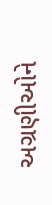અગ્રણીઓને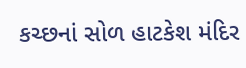કચ્છનાં સોળ હાટકેશ મંદિર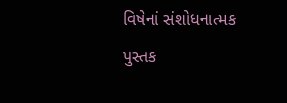વિષેનાં સંશોધનાત્મક પુસ્તક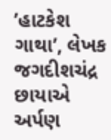’હાટકેશ ગાથા’, લેખક જગદીશચંદ્ર છાયાએ અર્પણ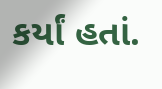કર્યાં હતાં.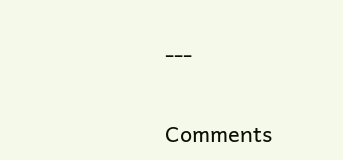---

Comments